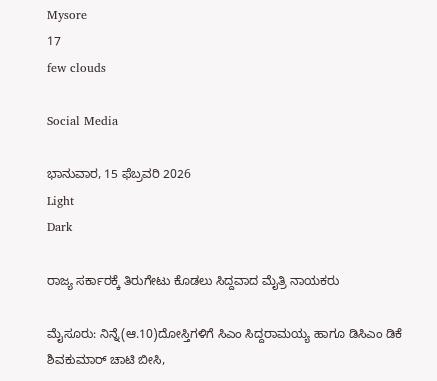Mysore
17
few clouds

Social Media

ಭಾನುವಾರ, 15 ಫೆಬ್ರವರಿ 2026
Light
Dark

ರಾಜ್ಯ ಸರ್ಕಾರಕ್ಕೆ ತಿರುಗೇಟು ಕೊಡಲು ಸಿದ್ದವಾದ ಮೈತ್ರಿ ನಾಯಕರು

ಮೈಸೂರು: ನಿನ್ನೆ(ಆ.10)ದೋಸ್ತಿಗಳಿಗೆ ಸಿಎಂ ಸಿದ್ದರಾಮಯ್ಯ ಹಾಗೂ ಡಿಸಿಎಂ ಡಿಕೆ ಶಿವಕುಮಾರ್‌ ಚಾಟಿ ಬೀಸಿ,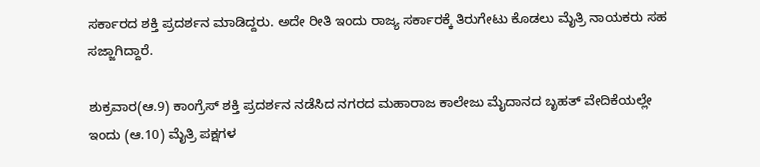ಸರ್ಕಾರದ ಶಕ್ತಿ ಪ್ರದರ್ಶನ ಮಾಡಿದ್ದರು. ಅದೇ ರೀತಿ ಇಂದು ರಾಜ್ಯ ಸರ್ಕಾರಕ್ಕೆ ತಿರುಗೇಟು ಕೊಡಲು ಮೈತ್ರಿ ನಾಯಕರು ಸಹ ಸಜ್ಜಾಗಿದ್ದಾರೆ.

ಶುಕ್ರವಾರ(ಆ.9) ಕಾಂಗ್ರೆಸ್‌ ಶಕ್ತಿ ಪ್ರದರ್ಶನ ನಡೆಸಿದ ನಗರದ ಮಹಾರಾಜ ಕಾಲೇಜು ಮೈದಾನದ ಬೃಹತ್‌ ವೇದಿಕೆಯಲ್ಲೇ ಇಂದು (ಆ.10) ಮೈತ್ರಿ ಪಕ್ಷಗಳ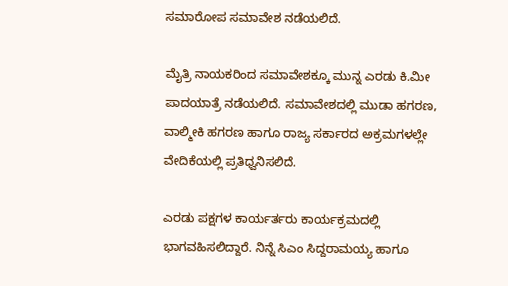ಸಮಾರೋಪ ಸಮಾವೇಶ ನಡೆಯಲಿದೆ.

ಮೈತ್ರಿ ನಾಯಕರಿಂದ ಸಮಾವೇಶಕ್ಕೂ ಮುನ್ನ ಎರಡು ಕಿ.ಮೀ ಪಾದಯಾತ್ರೆ ನಡೆಯಲಿದೆ. ಸಮಾವೇಶದಲ್ಲಿ ಮುಡಾ ಹಗರಣ, ವಾಲ್ಮೀಕಿ ಹಗರಣ ಹಾಗೂ ರಾಜ್ಯ ಸರ್ಕಾರದ ಅಕ್ರಮಗಳಲ್ಲೇ ವೇದಿಕೆಯಲ್ಲಿ ಪ್ರತಿಧ್ವನಿಸಲಿದೆ.

ಎರಡು ಪಕ್ಷಗಳ ಕಾರ್ಯರ್ತರು ಕಾರ್ಯಕ್ರಮದಲ್ಲಿ ಭಾಗವಹಿಸಲಿದ್ದಾರೆ. ನಿನ್ನೆ ಸಿಎಂ ಸಿದ್ದರಾಮಯ್ಯ ಹಾಗೂ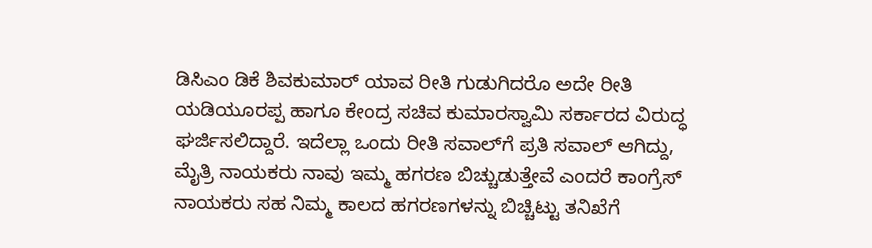ಡಿಸಿಎಂ ಡಿಕೆ ಶಿವಕುಮಾರ್‌ ಯಾವ ರೀತಿ ಗುಡುಗಿದರೊ ಅದೇ ರೀತಿ ಯಡಿಯೂರಪ್ಪ ಹಾಗೂ ಕೇಂದ್ರ ಸಚಿವ ಕುಮಾರಸ್ವಾಮಿ ಸರ್ಕಾರದ ವಿರುದ್ಧ ಘರ್ಜಿಸಲಿದ್ದಾರೆ. ಇದೆಲ್ಲಾ ಒಂದು ರೀತಿ ಸವಾಲ್‌ಗೆ ಪ್ರತಿ ಸವಾಲ್‌ ಆಗಿದ್ದು, ಮೈತ್ರಿ ನಾಯಕರು ನಾವು ಇಮ್ಮ ಹಗರಣ ಬಿಚ್ಚುಡುತ್ತೇವೆ ಎಂದರೆ ಕಾಂಗ್ರೆಸ್‌ ನಾಯಕರು ಸಹ ನಿಮ್ಮ ಕಾಲದ ಹಗರಣಗಳನ್ನು ಬಿಚ್ಚಿಟ್ಟು ತನಿಖೆಗೆ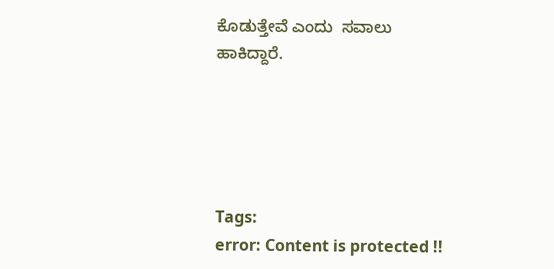ಕೊಡುತ್ತೇವೆ ಎಂದು  ಸವಾಲು ಹಾಕಿದ್ದಾರೆ.





Tags:
error: Content is protected !!